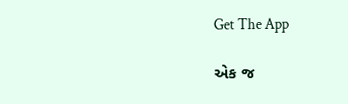Get The App

એક જ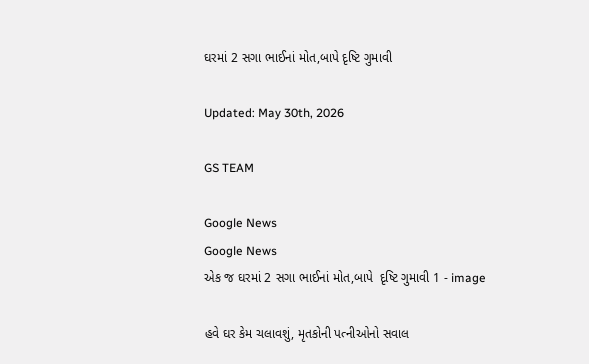ઘરમાં 2 સગા ભાઈનાં મોત,બાપે દૃષ્ટિ ગુમાવી

Updated: May 30th, 2026

GS TEAM

Google News
Google News
એક જ ઘરમાં 2 સગા ભાઈનાં મોત,બાપે  દૃષ્ટિ ગુમાવી 1 - image

હવે ઘર કેમ ચલાવશું, મૃતકોની પત્નીઓનો સવાલ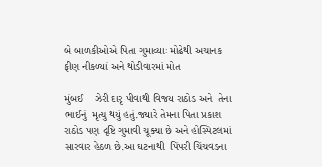બે બાળકીઓએ પિતા ગુમાવ્યાઃ મોઢેથી અચાનક ફીણ નીકળ્યાં અને થોડીવારમાં મોત

મુંબઈ    ઝેરી દારૃ પીવાથી વિજય રાઠોડ અને  તેના ભાઈનું  મૃત્યુ થયું હતું.જ્યારે તેમના પિતા પ્રકાશ રાઠોડ પણ દૃષ્ટિ ગુમાવી ચૂક્યા છે અને હોસ્પિટલમાં સારવાર હેઠળ છે.આ ઘટનાથી  પિંપરી ચિંચવડના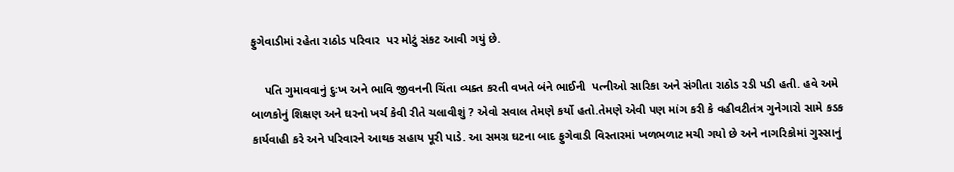ફુગેવાડીમાં રહેતા રાઠોડ પરિવાર  પર મોટું સંકટ આવી ગયું છે.

    પતિ ગુમાવવાનું દુઃખ અને ભાવિ જીવનની ચિંતા વ્યક્ત કરતી વખતે બંને ભાઈની  પત્નીઓ સારિકા અને સંગીતા રાઠોડ રડી પડી હતી. હવે અમે બાળકોનું શિક્ષણ અને ઘરનો ખર્ચ કેવી રીતે ચલાવીશું ? એવો સવાલ તેમણે કર્યો હતો.તેમણે એવી પણ માંગ કરી કે વહીવટીતંત્ર ગુનેગારો સામે કડક કાર્યવાહી કરે અને પરિવારને આથક સહાય પૂરી પાડે. આ સમગ્ર ઘટના બાદ ફુગેવાડી વિસ્તારમાં ખળભળાટ મચી ગયો છે અને નાગરિકોમાં ગુસ્સાનું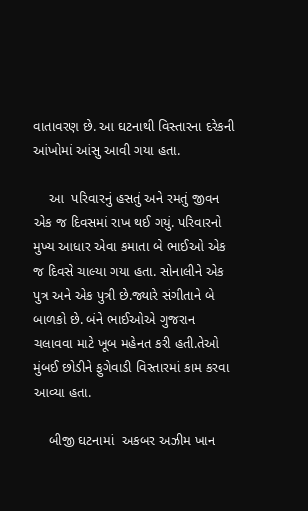વાતાવરણ છે. આ ઘટનાથી વિસ્તારના દરેકની આંખોમાં આંસુ આવી ગયા હતા.

    આ  પરિવારનું હસતું અને રમતું જીવન એક જ દિવસમાં રાખ થઈ ગયું. પરિવારનો મુખ્ય આધાર એવા કમાતા બે ભાઈઓ એક જ દિવસે ચાલ્યા ગયા હતા. સોનાલીને એક પુત્ર અને એક પુત્રી છે.જ્યારે સંગીતાને બે બાળકો છે. બંને ભાઈઓએ ગુજરાન ચલાવવા માટે ખૂબ મહેનત કરી હતી.તેઓ  મુંબઈ છોડીને ફુગેવાડી વિસ્તારમાં કામ કરવા આવ્યા હતા.

    બીજી ઘટનામાં  અકબર અઝીમ ખાન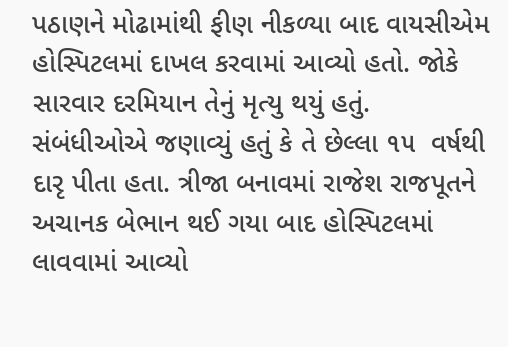પઠાણને મોઢામાંથી ફીણ નીકળ્યા બાદ વાયસીએમ હોસ્પિટલમાં દાખલ કરવામાં આવ્યો હતો. જોકે સારવાર દરમિયાન તેનું મૃત્યુ થયું હતું. સંબંધીઓએ જણાવ્યું હતું કે તે છેલ્લા ૧૫  વર્ષથી દારૃ પીતા હતા. ત્રીજા બનાવમાં રાજેશ રાજપૂતને  અચાનક બેભાન થઈ ગયા બાદ હોસ્પિટલમાં લાવવામાં આવ્યો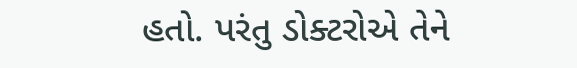હતો. પરંતુ ડોક્ટરોએ તેને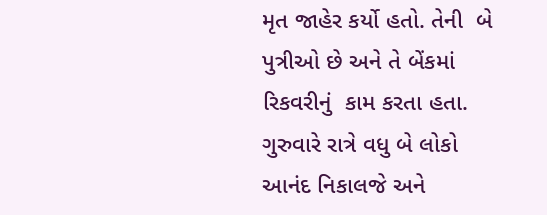મૃત જાહેર કર્યો હતો. તેની  બે પુત્રીઓ છે અને તે બેંકમાં  રિકવરીનું  કામ કરતા હતા. ગુરુવારે રાત્રે વધુ બે લોકો આનંદ નિકાલજે અને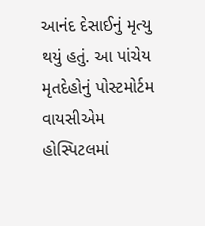આનંદ દેસાઈનું મૃત્યુ થયું હતું. આ પાંચેય મૃતદેહોનું પોસ્ટમોર્ટમ વાયસીએમ હોસ્પિટલમાં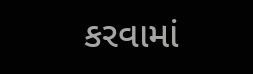કરવામાં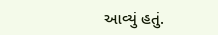આવ્યું હતું.